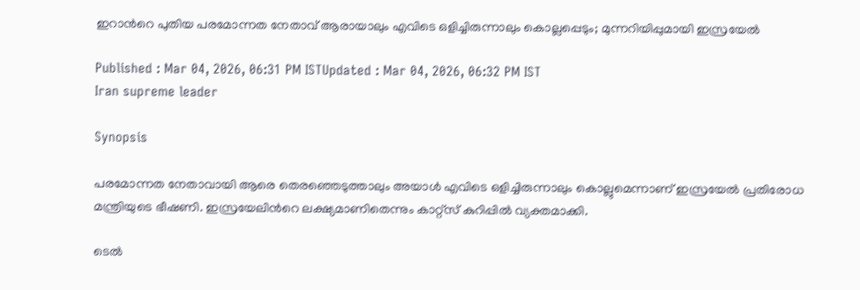ഇറാന്‍റെ പുതിയ പരമോന്നത നേതാവ് ആരായാലും എവിടെ ഒളിച്ചിരുന്നാലും കൊല്ലപ്പെടും; മുന്നറിയിപ്പുമായി ഇസ്രയേൽ

Published : Mar 04, 2026, 06:31 PM ISTUpdated : Mar 04, 2026, 06:32 PM IST
Iran supreme leader

Synopsis

പരമോന്നത നേതാവായി ആരെ തെരഞ്ഞെടുത്താലും അയാൾ എവിടെ ഒളിച്ചിരുന്നാലും കൊല്ലുമെന്നാണ് ഇസ്രയേൽ പ്രതിരോധ മന്ത്രിയുടെ ഭീഷണി. ഇസ്രയേലിന്‍റെ ലക്ഷ്യമാണിതെന്നും കാറ്റ്സ് കുറിപ്പിൽ വ്യക്തമാക്കി.

ടെൽ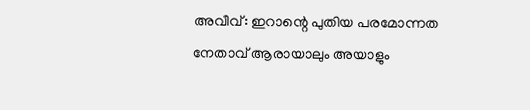അവീവ്: ഇറാന്റെ പുതിയ പരമോന്നത നേതാവ് ആരായാലും അയാളും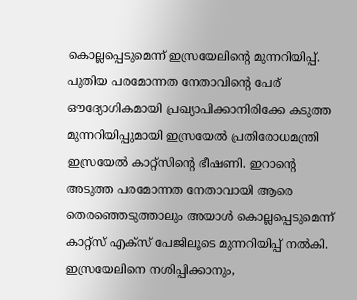കൊല്ലപ്പെടുമെന്ന് ഇസ്രയേലിന്‍റെ മുന്നറിയിപ്പ്. പുതിയ പരമോന്നത നേതാവിന്റെ പേര് ഔദ്യോഗികമായി പ്രഖ്യാപിക്കാനിരിക്കേ കടുത്ത മുന്നറിയിപ്പുമായി ഇസ്രയേൽ പ്രതിരോധമന്ത്രി ഇസ്രയേൽ കാറ്റ്സിന്‍റെ ഭീഷണി. ഇറാന്‍റെ അടുത്ത പരമോന്നത നേതാവായി ആരെ തെരഞ്ഞെടുത്താലും അയാൾ കൊല്ലപ്പെടുമെന്ന് കാറ്റ്സ് എക്സ് പേജിലൂടെ മുന്നറിയിപ്പ് നൽകി. ഇസ്രയേലിനെ നശിപ്പിക്കാനും,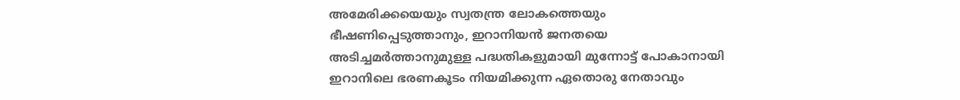അമേരിക്കയെയും സ്വതന്ത്ര ലോകത്തെയും ഭീഷണിപ്പെടുത്താനും, ഇറാനിയൻ ജനതയെ അടിച്ചമർത്താനുമുള്ള പദ്ധതികളുമായി മുന്നോട്ട് പോകാനായി ഇറാനിലെ ഭരണകൂടം നിയമിക്കുന്ന ഏതൊരു നേതാവും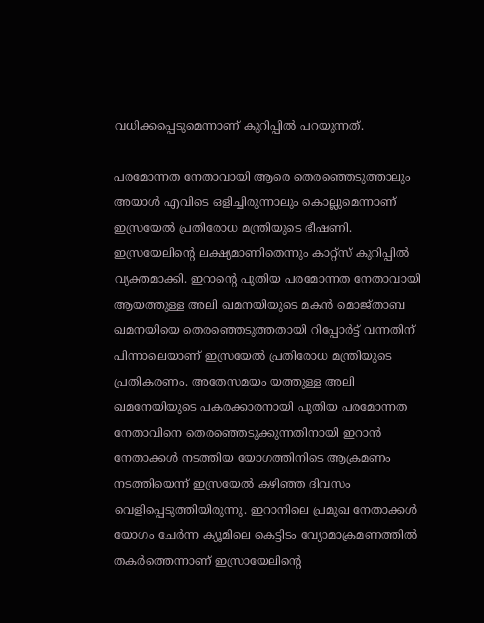വധിക്കപ്പെടുമെന്നാണ് കുറിപ്പിൽ പറയുന്നത്.

പരമോന്നത നേതാവായി ആരെ തെരഞ്ഞെടുത്താലും അയാൾ എവിടെ ഒളിച്ചിരുന്നാലും കൊല്ലുമെന്നാണ് ഇസ്രയേൽ പ്രതിരോധ മന്ത്രിയുടെ ഭീഷണി. ഇസ്രയേലിന്‍റെ ലക്ഷ്യമാണിതെന്നും കാറ്റ്സ് കുറിപ്പിൽ വ്യക്തമാക്കി. ഇറാന്റെ പുതിയ പരമോന്നത നേതാവായി ആയത്തുള്ള അലി ഖമനയിയുടെ മകൻ മൊജ്താബ ഖമനയിയെ തെരഞ്ഞെടുത്തതായി റിപ്പോർട്ട് വന്നതിന് പിന്നാലെയാണ് ഇസ്രയേൽ പ്രതിരോധ മന്ത്രിയുടെ പ്രതികരണം. അതേസമയം യത്തുള്ള അലി ഖമനേയിയുടെ പകരക്കാരനായി പുതിയ പരമോന്നത നേതാവിനെ തെരഞ്ഞെടുക്കുന്നതിനായി ഇറാൻ നേതാക്കൾ നടത്തിയ യോഗത്തിനിടെ ആക്രമണം നടത്തിയെന്ന് ഇസ്രയേൽ കഴിഞ്ഞ ദിവസം വെളിപ്പെടുത്തിയിരുന്നു. ഇറാനിലെ പ്രമുഖ നേതാക്കൾ യോഗം ചേർന്ന ക്യൂമിലെ കെട്ടിടം വ്യോമാക്രമണത്തിൽ തകർത്തെന്നാണ് ഇസ്രായേലിന്‍റെ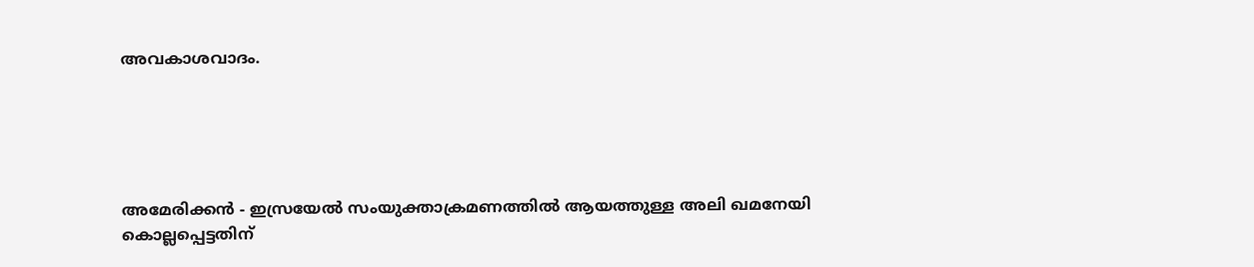അവകാശവാദം.





അമേരിക്കൻ - ഇസ്രയേൽ സംയുക്താക്രമണത്തിൽ ആയത്തുള്ള അലി ഖമനേയി കൊല്ലപ്പെട്ടതിന്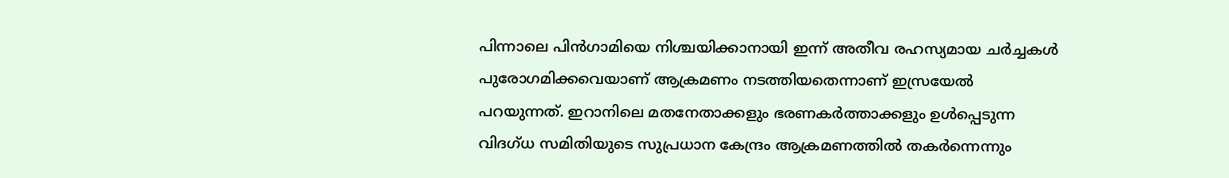പിന്നാലെ പിൻഗാമിയെ നിശ്ചയിക്കാനായി ഇന്ന് അതീവ രഹസ്യമായ ചർച്ചകൾ പുരോഗമിക്കവെയാണ് ആക്രമണം നടത്തിയതെന്നാണ് ഇസ്രയേൽ പറയുന്നത്. ഇറാനിലെ മതനേതാക്കളും ഭരണകർത്താക്കളും ഉൾപ്പെടുന്ന വിദഗ്ധ സമിതിയുടെ സുപ്രധാന കേന്ദ്രം ആക്രമണത്തിൽ തകർന്നെന്നും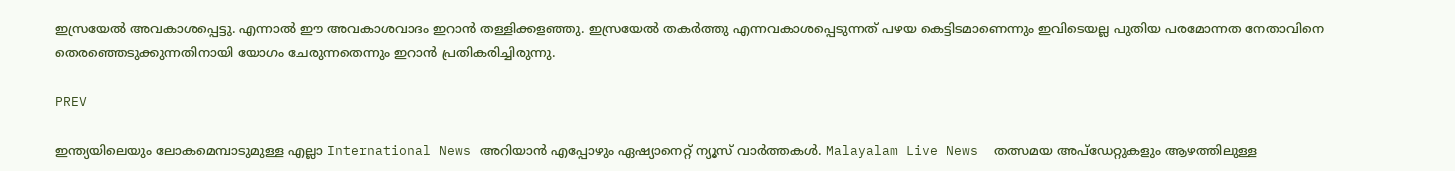ഇസ്രയേൽ അവകാശപ്പെട്ടു. എന്നാൽ ഈ അവകാശവാദം ഇറാൻ തള്ളിക്കളഞ്ഞു. ഇസ്രയേൽ തകർത്തു എന്നവകാശപ്പെടുന്നത് പഴയ കെട്ടിടമാണെന്നും ഇവിടെയല്ല പുതിയ പരമോന്നത നേതാവിനെ തെരഞ്ഞെടുക്കുന്നതിനായി യോഗം ചേരുന്നതെന്നും ഇറാൻ പ്രതികരിച്ചിരുന്നു.

PREV

ഇന്ത്യയിലെയും ലോകമെമ്പാടുമുള്ള എല്ലാ International News അറിയാൻ എപ്പോഴും ഏഷ്യാനെറ്റ് ന്യൂസ് വാർത്തകൾ. Malayalam Live News  തത്സമയ അപ്‌ഡേറ്റുകളും ആഴത്തിലുള്ള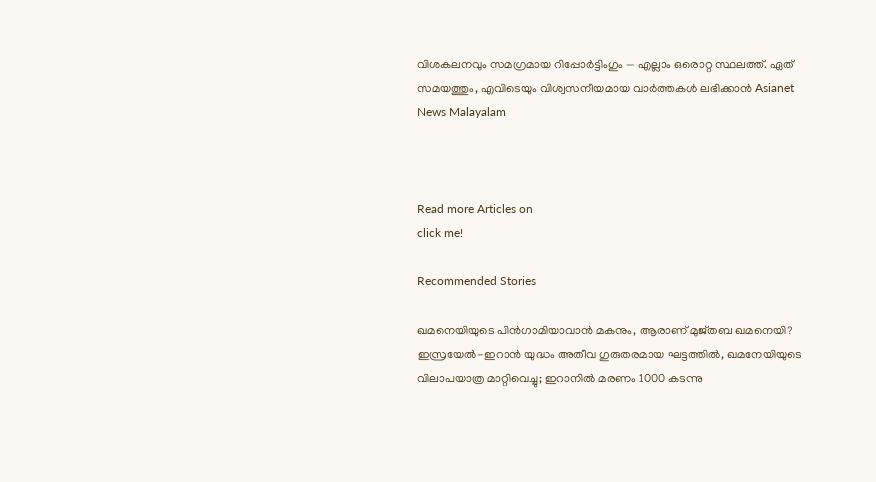വിശകലനവും സമഗ്രമായ റിപ്പോർട്ടിംഗും — എല്ലാം ഒരൊറ്റ സ്ഥലത്ത്. ഏത് സമയത്തും, എവിടെയും വിശ്വസനീയമായ വാർത്തകൾ ലഭിക്കാൻ Asianet News Malayalam



Read more Articles on
click me!

Recommended Stories

ഖമനെയിയുടെ പിന്‍ഗാമിയാവാന്‍ മകനും, ആരാണ് മുജ്തബ ഖമനെയി?
ഇസ്രയേൽ-ഇറാൻ യുദ്ധം അതീവ ഗുരുതരമായ ഘട്ടത്തിൽ, ഖമനേയിയുടെ വിലാപയാത്ര മാറ്റിവെച്ചു; ഇറാനിൽ മരണം 1000 കടന്നു